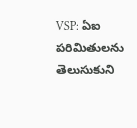VSP: ఏఐ పరిమితులను తెలుసుకుని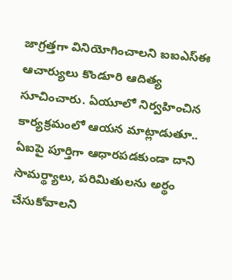జాగ్రత్తగా వినియోగించాలని ఐఐఎస్ఈ ఆచార్యులు కొండూరి ఆదిత్య సూచించారు. ఏయూలో నిర్వహించిన కార్యక్రమంలో ఆయన మాట్లాడుతూ.. ఏఐపై పూర్తిగా ఆధారపడకుండా దాని సామర్థ్యాలు, పరిమితులను అర్థం చేసుకోవాలని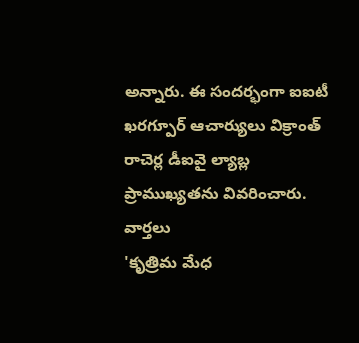అన్నారు. ఈ సందర్భంగా ఐఐటీ ఖరగ్పూర్ ఆచార్యులు విక్రాంత్ రాచెర్ల డీఐవై ల్యాబ్ల ప్రాముఖ్యతను వివరించారు.
వార్తలు
'కృత్రిమ మేధ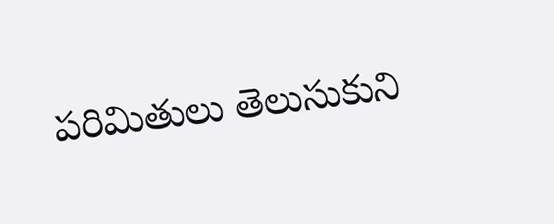పరిమితులు తెలుసుకుని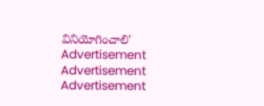వినియోగించాలి'
Advertisement
Advertisement
Advertisement